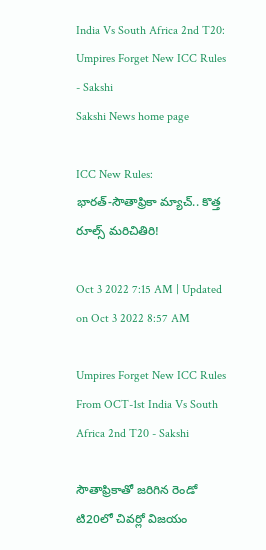India Vs South Africa 2nd T20: Umpires Forget New ICC Rules - Sakshi
Sakshi News home page

ICC New Rules: భారత్‌-సౌతాఫ్రికా మ్యాచ్‌.. కొత్త రూల్స్‌ మరిచితిరి!

Oct 3 2022 7:15 AM | Updated on Oct 3 2022 8:57 AM

Umpires Forget New ICC Rules From OCT-1st India Vs South Africa 2nd T20 - Sakshi

సౌతాఫ్రికాతో జరిగిన రెండో టి20లో చివర్లో విజయం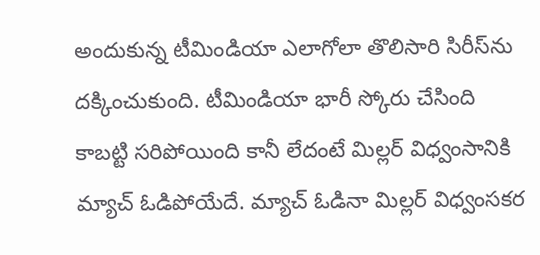అందుకున్న టీమిండియా ఎలాగోలా తొలిసారి సిరీస్‌ను దక్కించుకుంది. టీమిండియా భారీ స్కోరు చేసింది కాబట్టి సరిపోయింది కానీ లేదంటే మిల్లర్‌ విధ్వంసానికి మ్యాచ్‌ ఓడిపోయేదే. మ్యాచ్‌ ఓడినా మిల్లర్‌ విధ్వంసకర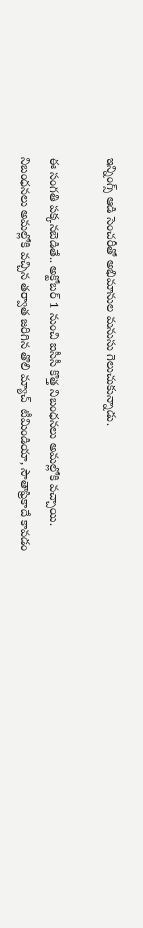ఇన్నింగ్స్‌ ఆడి సెంచరీతో అభిమానుల మనుసు గెలుచుకున్నాడు.

ఈ సంగతి పక్కనబెడితే.. అక్టోబర్‌ 1 నుంచి ఐసీసీ కొత్త నిబంధనలు అమల్లోకి వచ్చాయి. నిబంధనలు అమల్లోకి వచ్చిన తర్వాత జరిగిన తొలి మ్యాచ్‌  టీమిండియా, సౌతాఫ్రికాదే కావడం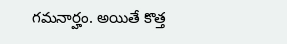గమనార్హం. అయితే కొత్త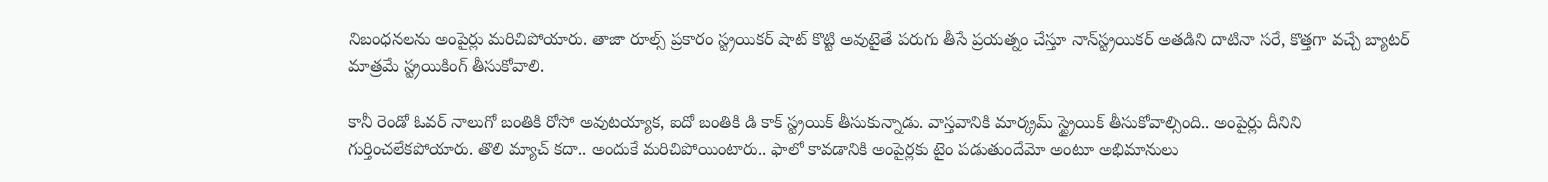నిబంధనలను అంపైర్లు మరిచిపోయారు. తాజా రూల్స్‌ ప్రకారం స్ట్రయికర్‌ షాట్‌ కొట్టి అవుటైతే పరుగు తీసే ప్రయత్నం చేస్తూ నాన్‌స్ట్రయికర్‌ అతడిని దాటినా సరే, కొత్తగా వచ్చే బ్యాటర్‌ మాత్రమే స్ట్రయికింగ్‌ తీసుకోవాలి.

కానీ రెండో ఓవర్‌ నాలుగో బంతికి రోసో అవుటయ్యాక, ఐదో బంతికి డి కాక్‌ స్ట్రయిక్‌ తీసుకున్నాడు. వాస్తవానికి మార్క్రమ్‌ స్ట్రైయిక్‌ తీసుకోవాల్సింది.. అంపైర్లు దీనిని గుర్తించలేకపోయారు. తొలి మ్యాచ్‌ కదా.. అందుకే మరిచిపోయింటారు.. ఫాలో కావడానికి అంపైర్లకు టైం పడుతుందేమో అంటూ అభిమానులు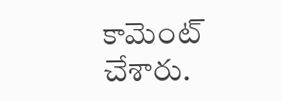కామెంట్‌ చేశారు.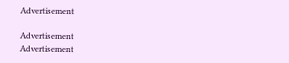Advertisement

Advertisement
Advertisement